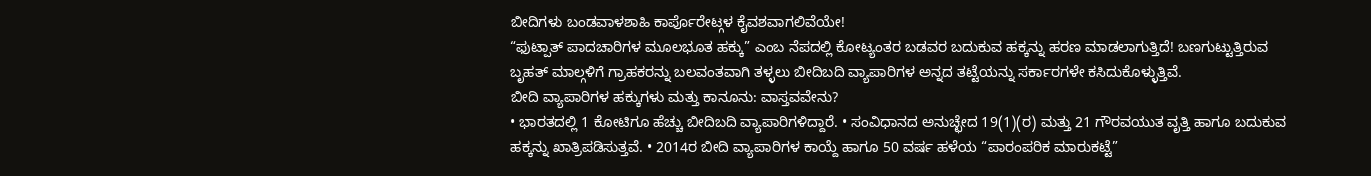ಬೀದಿಗಳು ಬಂಡವಾಳಶಾಹಿ ಕಾರ್ಪೊರೇಟ್ಗಳ ಕೈವಶವಾಗಲಿವೆಯೇ!
“ಫುಟ್ಪಾತ್ ಪಾದಚಾರಿಗಳ ಮೂಲಭೂತ ಹಕ್ಕು” ಎಂಬ ನೆಪದಲ್ಲಿ ಕೋಟ್ಯಂತರ ಬಡವರ ಬದುಕುವ ಹಕ್ಕನ್ನು ಹರಣ ಮಾಡಲಾಗುತ್ತಿದೆ! ಬಣಗುಟ್ಟುತ್ತಿರುವ ಬೃಹತ್ ಮಾಲ್ಗಳಿಗೆ ಗ್ರಾಹಕರನ್ನು ಬಲವಂತವಾಗಿ ತಳ್ಳಲು ಬೀದಿಬದಿ ವ್ಯಾಪಾರಿಗಳ ಅನ್ನದ ತಟ್ಟೆಯನ್ನು ಸರ್ಕಾರಗಳೇ ಕಸಿದುಕೊಳ್ಳುತ್ತಿವೆ.
ಬೀದಿ ವ್ಯಾಪಾರಿಗಳ ಹಕ್ಕುಗಳು ಮತ್ತು ಕಾನೂನು: ವಾಸ್ತವವೇನು?
• ಭಾರತದಲ್ಲಿ 1 ಕೋಟಿಗೂ ಹೆಚ್ಚು ಬೀದಿಬದಿ ವ್ಯಾಪಾರಿಗಳಿದ್ದಾರೆ. • ಸಂವಿಧಾನದ ಅನುಚ್ಛೇದ 19(1)(ರ) ಮತ್ತು 21 ಗೌರವಯುತ ವೃತ್ತಿ ಹಾಗೂ ಬದುಕುವ ಹಕ್ಕನ್ನು ಖಾತ್ರಿಪಡಿಸುತ್ತವೆ. • 2014ರ ಬೀದಿ ವ್ಯಾಪಾರಿಗಳ ಕಾಯ್ದೆ ಹಾಗೂ 50 ವರ್ಷ ಹಳೆಯ “ಪಾರಂಪರಿಕ ಮಾರುಕಟ್ಟೆ”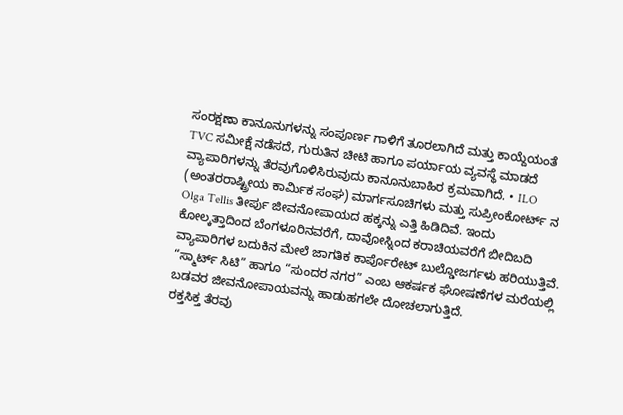ಸಂರಕ್ಷಣಾ ಕಾನೂನುಗಳನ್ನು ಸಂಪೂರ್ಣ ಗಾಳಿಗೆ ತೂರಲಾಗಿದೆ ಮತ್ತು ಕಾಯ್ದೆಯಂತೆ TVC ಸಮೀಕ್ಷೆ ನಡೆಸದೆ, ಗುರುತಿನ ಚೀಟಿ ಹಾಗೂ ಪರ್ಯಾಯ ವ್ಯವಸ್ಥೆ ಮಾಡದೆ ವ್ಯಾಪಾರಿಗಳನ್ನು ತೆರವುಗೊಳಿಸಿರುವುದು ಕಾನೂನುಬಾಹಿರ ಕ್ರಮವಾಗಿದೆ. • ILO (ಅಂತರರಾಷ್ಟ್ರೀಯ ಕಾರ್ಮಿಕ ಸಂಘ) ಮಾರ್ಗಸೂಚಿಗಳು ಮತ್ತು ಸುಪ್ರೀಂಕೋರ್ಟ್ ನ Olga Tellis ತೀರ್ಪು ಜೀವನೋಪಾಯದ ಹಕ್ಕನ್ನು ಎತ್ತಿ ಹಿಡಿದಿವೆ. ಇಂದು ಕೋಲ್ಕತ್ತಾದಿಂದ ಬೆಂಗಳೂರಿನವರೆಗೆ, ದಾವೋಸ್ನಿಂದ ಕರಾಚಿಯವರೆಗೆ ಬೀದಿಬದಿ ವ್ಯಾಪಾರಿಗಳ ಬದುಕಿನ ಮೇಲೆ ಜಾಗತಿಕ ಕಾರ್ಪೊರೇಟ್ ಬುಲ್ಡೋಜರ್ಗಳು ಹರಿಯುತ್ತಿವೆ. “ಸ್ಮಾರ್ಟ್ ಸಿಟಿ” ಹಾಗೂ “ಸುಂದರ ನಗರ” ಎಂಬ ಆಕರ್ಷಕ ಘೋಷಣೆಗಳ ಮರೆಯಲ್ಲಿ ಬಡವರ ಜೀವನೋಪಾಯವನ್ನು ಹಾಡುಹಗಲೇ ದೋಚಲಾಗುತ್ತಿದೆ.
ರಕ್ತಸಿಕ್ತ ತೆರವು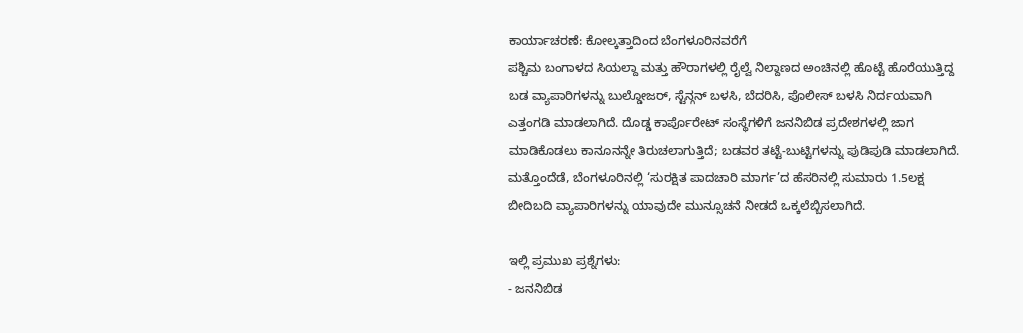ಕಾರ್ಯಾಚರಣೆ: ಕೋಲ್ಕತ್ತಾದಿಂದ ಬೆಂಗಳೂರಿನವರೆಗೆ
ಪಶ್ಚಿಮ ಬಂಗಾಳದ ಸಿಯಲ್ದಾ ಮತ್ತು ಹೌರಾಗಳಲ್ಲಿ ರೈಲ್ವೆ ನಿಲ್ದಾಣದ ಅಂಚಿನಲ್ಲಿ ಹೊಟ್ಟೆ ಹೊರೆಯುತ್ತಿದ್ದ ಬಡ ವ್ಯಾಪಾರಿಗಳನ್ನು ಬುಲ್ಡೋಜರ್, ಸ್ಟೆನ್ಗನ್ ಬಳಸಿ, ಬೆದರಿಸಿ, ಪೊಲೀಸ್ ಬಳಸಿ ನಿರ್ದಯವಾಗಿ ಎತ್ತಂಗಡಿ ಮಾಡಲಾಗಿದೆ. ದೊಡ್ಡ ಕಾರ್ಪೊರೇಟ್ ಸಂಸ್ಥೆಗಳಿಗೆ ಜನನಿಬಿಡ ಪ್ರದೇಶಗಳಲ್ಲಿ ಜಾಗ ಮಾಡಿಕೊಡಲು ಕಾನೂನನ್ನೇ ತಿರುಚಲಾಗುತ್ತಿದೆ; ಬಡವರ ತಟ್ಟೆ-ಬುಟ್ಟಿಗಳನ್ನು ಪುಡಿಪುಡಿ ಮಾಡಲಾಗಿದೆ. ಮತ್ತೊಂದೆಡೆ, ಬೆಂಗಳೂರಿನಲ್ಲಿ ‘ಸುರಕ್ಷಿತ ಪಾದಚಾರಿ ಮಾರ್ಗ’ದ ಹೆಸರಿನಲ್ಲಿ ಸುಮಾರು 1.5ಲಕ್ಷ ಬೀದಿಬದಿ ವ್ಯಾಪಾರಿಗಳನ್ನು ಯಾವುದೇ ಮುನ್ಸೂಚನೆ ನೀಡದೆ ಒಕ್ಕಲೆಬ್ಬಿಸಲಾಗಿದೆ.

ಇಲ್ಲಿ ಪ್ರಮುಖ ಪ್ರಶ್ನೆಗಳು:
- ಜನನಿಬಿಡ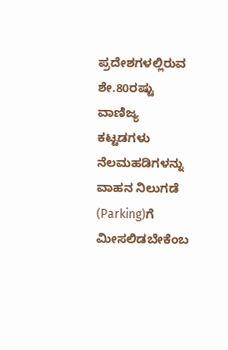ಪ್ರದೇಶಗಳಲ್ಲಿರುವ ಶೇ.80ರಷ್ಟು ವಾಣಿಜ್ಯ ಕಟ್ಟಡಗಳು ನೆಲಮಹಡಿಗಳನ್ನು ವಾಹನ ನಿಲುಗಡೆ (Parking)ಗೆ ಮೀಸಲಿಡಬೇಕೆಂಬ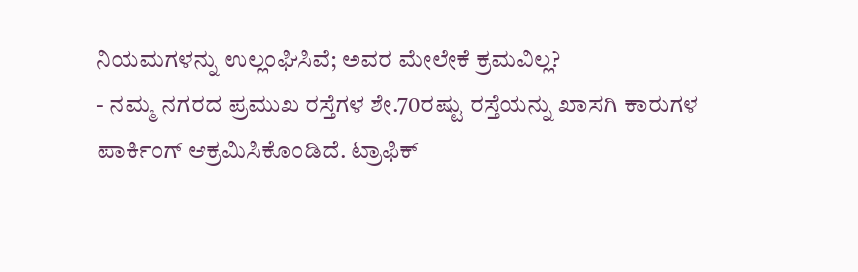ನಿಯಮಗಳನ್ನು ಉಲ್ಲಂಘಿಸಿವೆ; ಅವರ ಮೇಲೇಕೆ ಕ್ರಮವಿಲ್ಲ?
- ನಮ್ಮ ನಗರದ ಪ್ರಮುಖ ರಸ್ತೆಗಳ ಶೇ.70ರಷ್ಟು ರಸ್ತೆಯನ್ನು ಖಾಸಗಿ ಕಾರುಗಳ ಪಾರ್ಕಿಂಗ್ ಆಕ್ರಮಿಸಿಕೊಂಡಿದೆ. ಟ್ರಾಫಿಕ್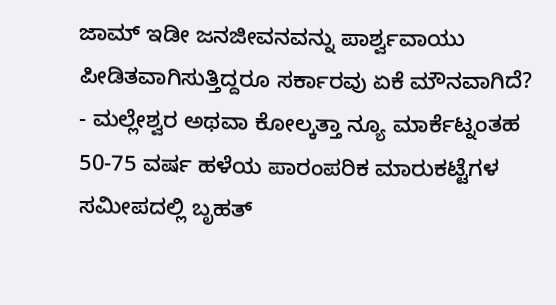ಜಾಮ್ ಇಡೀ ಜನಜೀವನವನ್ನು ಪಾರ್ಶ್ವವಾಯು ಪೀಡಿತವಾಗಿಸುತ್ತಿದ್ದರೂ ಸರ್ಕಾರವು ಏಕೆ ಮೌನವಾಗಿದೆ?
- ಮಲ್ಲೇಶ್ವರ ಅಥವಾ ಕೋಲ್ಕತ್ತಾ ನ್ಯೂ ಮಾರ್ಕೆಟ್ನಂತಹ 50-75 ವರ್ಷ ಹಳೆಯ ಪಾರಂಪರಿಕ ಮಾರುಕಟ್ಟೆಗಳ ಸಮೀಪದಲ್ಲಿ ಬೃಹತ್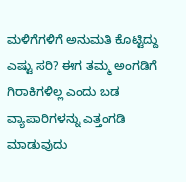ಮಳಿಗೆಗಳಿಗೆ ಅನುಮತಿ ಕೊಟ್ಟಿದ್ದು ಎಷ್ಟು ಸರಿ? ಈಗ ತಮ್ಮ ಅಂಗಡಿಗೆ ಗಿರಾಕಿಗಳಿಲ್ಲ ಎಂದು ಬಡ ವ್ಯಾಪಾರಿಗಳನ್ನು ಎತ್ತಂಗಡಿ ಮಾಡುವುದು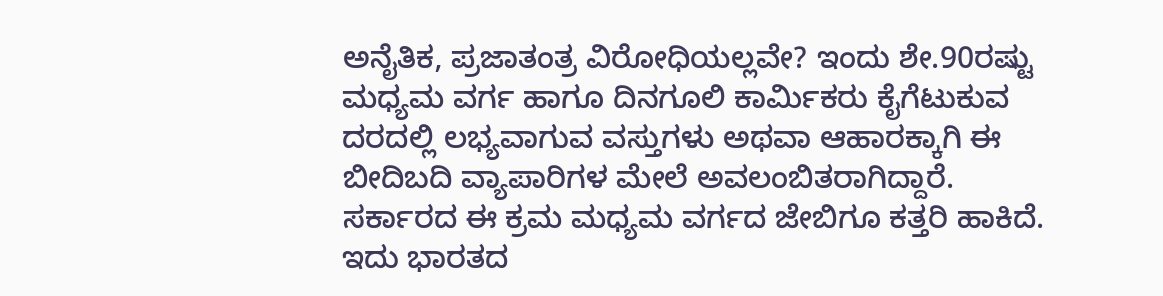ಅನೈತಿಕ, ಪ್ರಜಾತಂತ್ರ ವಿರೋಧಿಯಲ್ಲವೇ? ಇಂದು ಶೇ.90ರಷ್ಟು ಮಧ್ಯಮ ವರ್ಗ ಹಾಗೂ ದಿನಗೂಲಿ ಕಾರ್ಮಿಕರು ಕೈಗೆಟುಕುವ ದರದಲ್ಲಿ ಲಭ್ಯವಾಗುವ ವಸ್ತುಗಳು ಅಥವಾ ಆಹಾರಕ್ಕಾಗಿ ಈ ಬೀದಿಬದಿ ವ್ಯಾಪಾರಿಗಳ ಮೇಲೆ ಅವಲಂಬಿತರಾಗಿದ್ದಾರೆ. ಸರ್ಕಾರದ ಈ ಕ್ರಮ ಮಧ್ಯಮ ವರ್ಗದ ಜೇಬಿಗೂ ಕತ್ತರಿ ಹಾಕಿದೆ. ಇದು ಭಾರತದ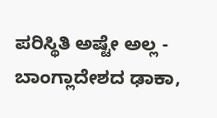ಪರಿಸ್ಥಿತಿ ಅಷ್ಟೇ ಅಲ್ಲ - ಬಾಂಗ್ಲಾದೇಶದ ಢಾಕಾ,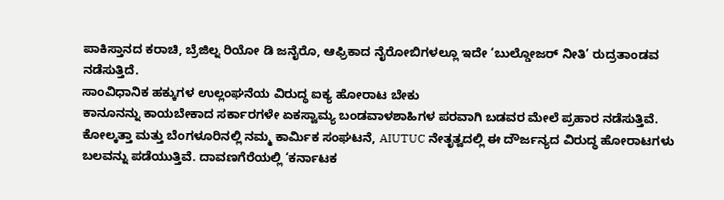ಪಾಕಿಸ್ತಾನದ ಕರಾಚಿ, ಬ್ರೆಜಿಲ್ನ ರಿಯೋ ಡಿ ಜನೈರೊ, ಆಫ್ರಿಕಾದ ನೈರೋಬಿಗಳಲ್ಲೂ ಇದೇ ‘ಬುಲ್ಡೋಜರ್ ನೀತಿ’ ರುದ್ರತಾಂಡವ ನಡೆಸುತ್ತಿದೆ.
ಸಾಂವಿಧಾನಿಕ ಹಕ್ಕುಗಳ ಉಲ್ಲಂಘನೆಯ ವಿರುದ್ಧ ಐಕ್ಯ ಹೋರಾಟ ಬೇಕು
ಕಾನೂನನ್ನು ಕಾಯಬೇಕಾದ ಸರ್ಕಾರಗಳೇ ಏಕಸ್ವಾಮ್ಯ ಬಂಡವಾಳಶಾಹಿಗಳ ಪರವಾಗಿ ಬಡವರ ಮೇಲೆ ಪ್ರಹಾರ ನಡೆಸುತ್ತಿವೆ. ಕೋಲ್ಕತ್ತಾ ಮತ್ತು ಬೆಂಗಳೂರಿನಲ್ಲಿ ನಮ್ಮ ಕಾರ್ಮಿಕ ಸಂಘಟನೆ, AIUTUC ನೇತೃತ್ವದಲ್ಲಿ ಈ ದೌರ್ಜನ್ಯದ ವಿರುದ್ಧ ಹೋರಾಟಗಳು ಬಲವನ್ನು ಪಡೆಯುತ್ತಿವೆ. ದಾವಣಗೆರೆಯಲ್ಲಿ ‘ಕರ್ನಾಟಕ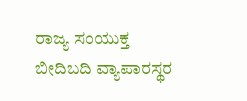ರಾಜ್ಯ ಸಂಯುಕ್ತ ಬೀದಿಬದಿ ವ್ಯಾಪಾರಸ್ಥರ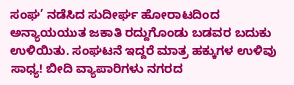ಸಂಘ’ ನಡೆಸಿದ ಸುದೀರ್ಘ ಹೋರಾಟದಿಂದ ಅನ್ಯಾಯಯುತ ಜಕಾತಿ ರದ್ದುಗೊಂಡು ಬಡವರ ಬದುಕು ಉಳಿಯಿತು. ಸಂಘಟನೆ ಇದ್ದರೆ ಮಾತ್ರ ಹಕ್ಕುಗಳ ಉಳಿವು ಸಾಧ್ಯ! ಬೀದಿ ವ್ಯಾಪಾರಿಗಳು ನಗರದ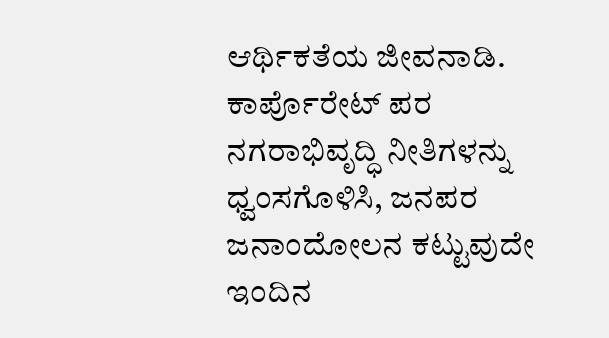ಆರ್ಥಿಕತೆಯ ಜೀವನಾಡಿ. ಕಾರ್ಪೊರೇಟ್ ಪರ ನಗರಾಭಿವೃದ್ಧಿ ನೀತಿಗಳನ್ನು ಧ್ವಂಸಗೊಳಿಸಿ, ಜನಪರ ಜನಾಂದೋಲನ ಕಟ್ಟುವುದೇ ಇಂದಿನ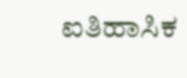ಐತಿಹಾಸಿಕ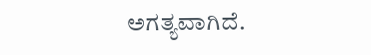ಅಗತ್ಯವಾಗಿದೆ.